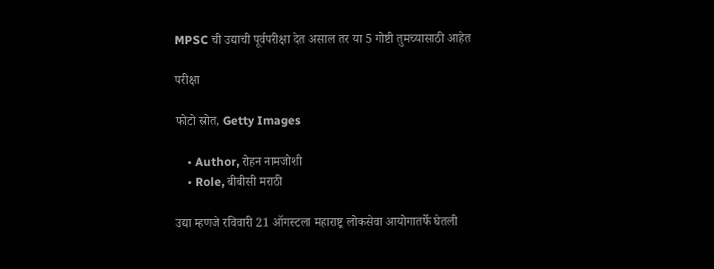MPSC ची उद्याची पूर्वपरीक्षा देत असाल तर या 5 गोष्टी तुमच्यासाठी आहेत

परीक्षा

फोटो स्रोत, Getty Images

    • Author, रोहन नामजोशी
    • Role, बीबीसी मराठी

उद्या म्हणजे रविवारी 21 ऑगस्टला महाराष्ट्र लोकसेवा आयोगातर्फे घेतली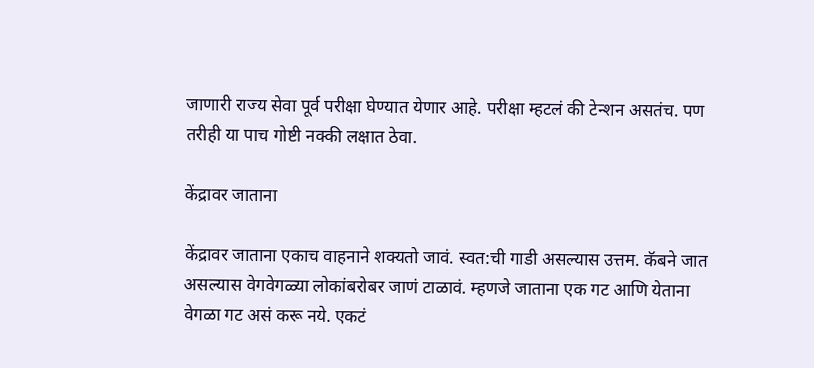जाणारी राज्य सेवा पूर्व परीक्षा घेण्यात येणार आहे. परीक्षा म्हटलं की टेन्शन असतंच. पण तरीही या पाच गोष्टी नक्की लक्षात ठेवा.

केंद्रावर जाताना

केंद्रावर जाताना एकाच वाहनाने शक्यतो जावं. स्वत:ची गाडी असल्यास उत्तम. कॅबने जात असल्यास वेगवेगळ्या लोकांबरोबर जाणं टाळावं. म्हणजे जाताना एक गट आणि येताना वेगळा गट असं करू नये. एकटं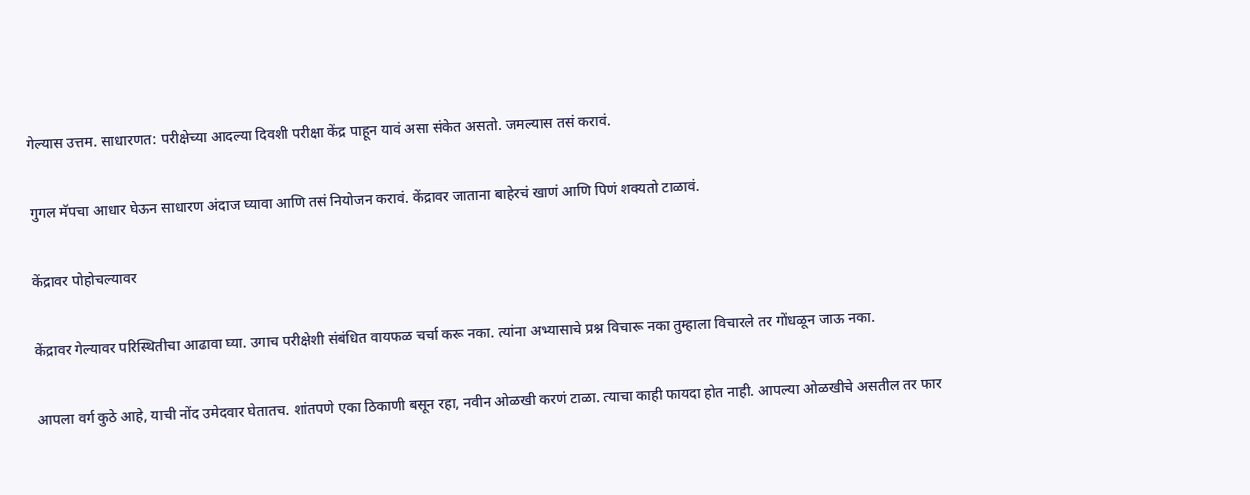गेल्यास उत्तम. साधारणत: परीक्षेच्या आदल्या दिवशी परीक्षा केंद्र पाहून यावं असा संकेत असतो. जमल्यास तसं करावं.

गुगल मॅपचा आधार घेऊन साधारण अंदाज घ्यावा आणि तसं नियोजन करावं. केंद्रावर जाताना बाहेरचं खाणं आणि पिणं शक्यतो टाळावं.

केंद्रावर पोहोचल्यावर

केंद्रावर गेल्यावर परिस्थितीचा आढावा घ्या. उगाच परीक्षेशी संबंधित वायफळ चर्चा करू नका. त्यांना अभ्यासाचे प्रश्न विचारू नका तुम्हाला विचारले तर गोंधळून जाऊ नका.

आपला वर्ग कुठे आहे, याची नोंद उमेदवार घेतातच. शांतपणे एका ठिकाणी बसून रहा, नवीन ओळखी करणं टाळा. त्याचा काही फायदा होत नाही. आपल्या ओळखीचे असतील तर फार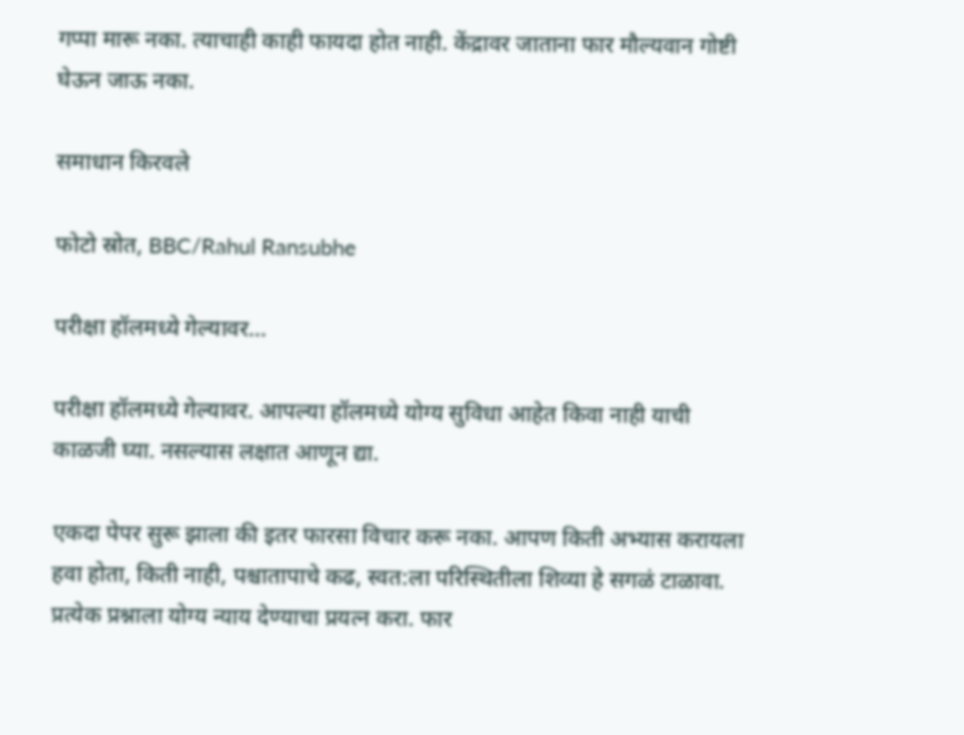गप्पा मारू नका. त्याचाही काही फायदा होत नाही. केंद्रावर जाताना फार मौल्यवान गोष्टी घेऊन जाऊ नका.

समाधान किरवले

फोटो स्रोत, BBC/Rahul Ransubhe

परीक्षा हॉलमध्ये गेल्यावर...

परीक्षा हॉलमध्ये गेल्यावर. आपल्या हॉलमध्ये योग्य सुविधा आहेत किवा नाही याची काळजी घ्या. नसल्यास लक्षात आणून द्या.

एकदा पेपर सुरू झाला की इतर फारसा विचार करू नका. आपण किती अभ्यास करायला हवा होता, किती नाही, पश्चातापाचे कढ, स्वत:ला परिस्थितीला शिव्या हे सगळं टाळावा. प्रत्येक प्रश्नाला योग्य न्याय देण्याचा प्रयत्न करा. फार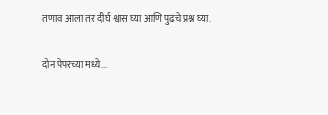तणाव आला तर दीर्घ श्वास घ्या आणि पुढचे प्रश्न घ्या.

दोन पेपरच्या मध्ये...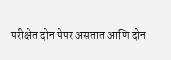परीक्षेत दोन पेपर असतात आणि दोन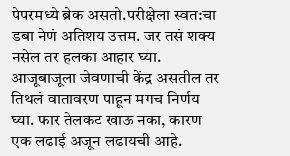पेपरमध्ये ब्रेक असतो.परीक्षेला स्वत:चा डबा नेणं अतिशय उत्तम. जर तसं शक्य नसेल तर हलका आहार घ्या. आजूबाजूला जेवणाची केंद्र असतील तर तिथलं वातावरण पाहून मगच निर्णय घ्या. फार तेलकट खाऊ नका, कारण एक लढाई अजून लढायची आहे.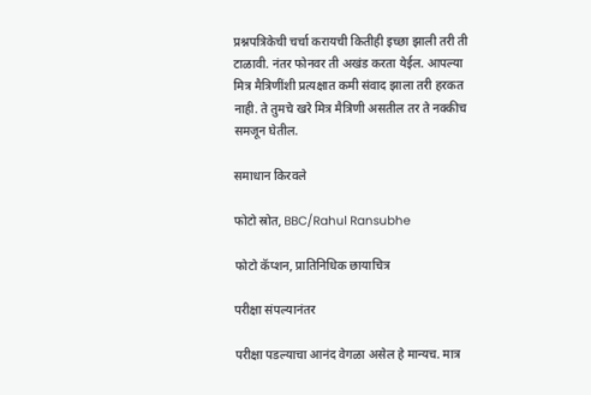प्रश्नपत्रिकेची चर्चा करायची कितीही इच्छा झाली तरी ती टाळावी. नंतर फोनवर ती अखंड करता येईल. आपल्या मित्र मैत्रिणींशी प्रत्यक्षात कमी संवाद झाला तरी हरकत नाही. ते तुमचे खरे मित्र मैत्रिणी असतील तर ते नक्कीच समजून घेतील.

समाधान किरवले

फोटो स्रोत, BBC/Rahul Ransubhe

फोटो कॅप्शन, प्रातिनिधिक छायाचित्र

परीक्षा संपल्यानंतर

परीक्षा पडल्याचा आनंद वेगळा असेल हे मान्यच. मात्र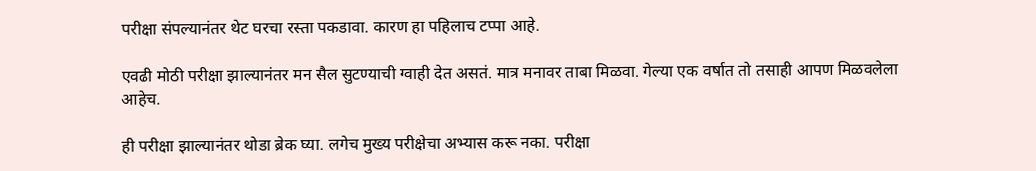परीक्षा संपल्यानंतर थेट घरचा रस्ता पकडावा. कारण हा पहिलाच टप्पा आहे.

एवढी मोठी परीक्षा झाल्यानंतर मन सैल सुटण्याची ग्वाही देत असतं. मात्र मनावर ताबा मिळवा. गेल्या एक वर्षात तो तसाही आपण मिळवलेला आहेच.

ही परीक्षा झाल्यानंतर थोडा ब्रेक घ्या. लगेच मुख्य परीक्षेचा अभ्यास करू नका. परीक्षा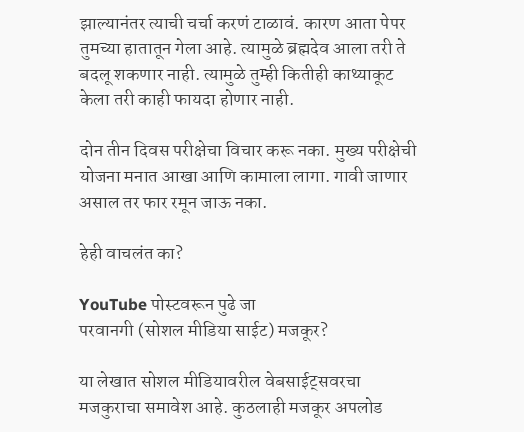झाल्यानंतर त्याची चर्चा करणं टाळावं. कारण आता पेपर तुमच्या हातातून गेला आहे. त्यामुळे ब्रह्मदेव आला तरी ते बदलू शकणार नाही. त्यामुळे तुम्ही कितीही काथ्याकूट केला तरी काही फायदा होणार नाही.

दोन तीन दिवस परीक्षेचा विचार करू नका. मुख्य परीक्षेची योजना मनात आखा आणि कामाला लागा. गावी जाणार असाल तर फार रमून जाऊ नका.

हेही वाचलंत का?

YouTube पोस्टवरून पुढे जा
परवानगी (सोशल मीडिया साईट) मजकूर?

या लेखात सोशल मीडियावरील वेबसाईट्सवरचा मजकुराचा समावेश आहे. कुठलाही मजकूर अपलोड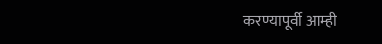करण्यापूर्वी आम्ही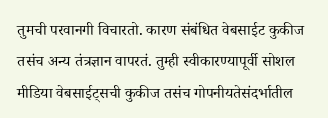तुमची परवानगी विचारतो. कारण संबंधित वेबसाईट कुकीज तसंच अन्य तंत्रज्ञान वापरतं. तुम्ही स्वीकारण्यापूर्वी सोशल मीडिया वेबसाईट्सची कुकीज तसंच गोपनीयतेसंदर्भातील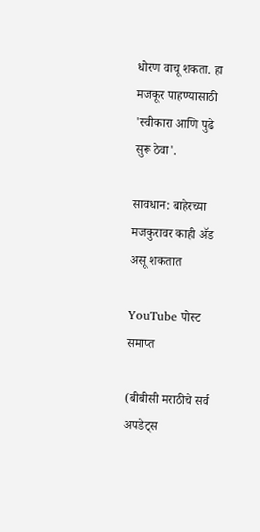धोरण वाचू शकता. हा मजकूर पाहण्यासाठी 'स्वीकारा आणि पुढे सुरू ठेवा'.

सावधान: बाहेरच्या मजकुरावर काही ॲड असू शकतात

YouTube पोस्ट समाप्त

(बीबीसी मराठीचे सर्व अपडेट्स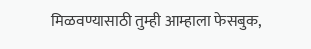मिळवण्यासाठी तुम्ही आम्हाला फेसबुक,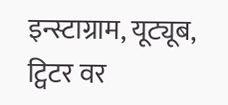इन्स्टाग्राम, यूट्यूब, ट्विटर वर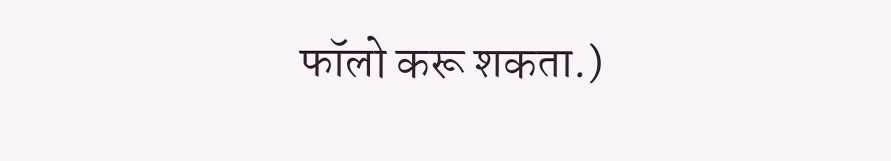फॉलो करू शकता.)